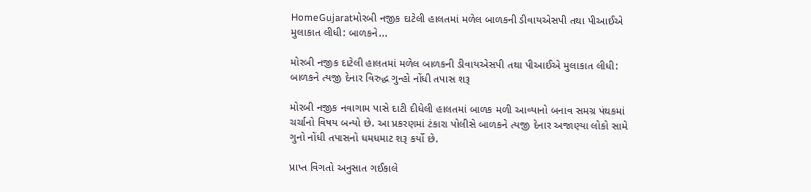HomeGujaratમોરબી નજીક દાટેલી હાલતમાં મળેલ બાળકની ડીવાયએસપી તથા પીઆઈએ મુલાકાત લીધી: બાળકને...

મોરબી નજીક દાટેલી હાલતમાં મળેલ બાળકની ડીવાયએસપી તથા પીઆઈએ મુલાકાત લીધી: બાળકને ત્યજી દેનાર વિરુદ્ધ ગુન્હો નોંધી તપાસ શરૂ

મોરબી નજીક નવાગામ પાસે દાટી દીધેલી હાલતમાં બાળક મળી આવ્યાનો બનાવ સમગ્ર પંથકમાં ચર્ચાનો વિષય બન્યો છે. આ પ્રકરણમાં ટંકારા પોલીસે બાળકને ત્યજી દેનાર અજાણ્યા લોકો સામે ગુનો નોંધી તપાસનો ધમધમાટ શરૂ કર્યો છે.

પ્રાપ્ત વિગતો અનુસાત ગઈકાલે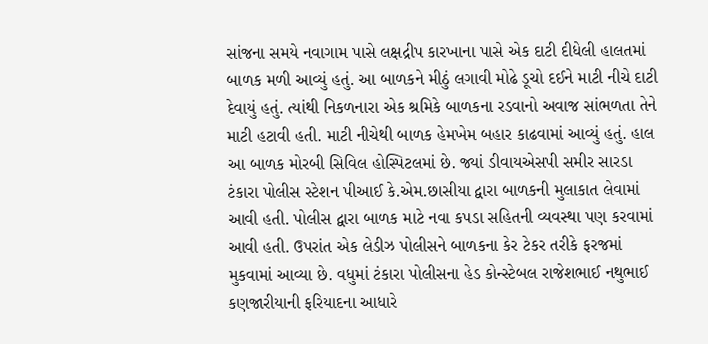સાંજના સમયે નવાગામ પાસે લક્ષદ્રીપ કારખાના પાસે એક દાટી દીધેલી હાલતમાં બાળક મળી આવ્યું હતું. આ બાળકને મીઠું લગાવી મોઢે ડૂચો દઈને માટી નીચે દાટી દેવાયું હતું. ત્યાંથી નિકળનારા એક શ્રમિકે બાળકના રડવાનો અવાજ સાંભળતા તેને માટી હટાવી હતી. માટી નીચેથી બાળક હેમખેમ બહાર કાઢવામાં આવ્યું હતું. હાલ આ બાળક મોરબી સિવિલ હોસ્પિટલમાં છે. જ્યાં ડીવાયએસપી સમીર સારડા ટંકારા પોલીસ સ્ટેશન પીઆઈ કે.એમ.છાસીયા દ્વારા બાળકની મુલાકાત લેવામાં આવી હતી. પોલીસ દ્વારા બાળક માટે નવા કપડા સહિતની વ્યવસ્થા પણ કરવામાં આવી હતી. ઉપરાંત એક લેડીઝ પોલીસને બાળકના કેર ટેકર તરીકે ફરજમાં મુકવામાં આવ્યા છે. વધુમાં ટંકારા પોલીસના હેડ કોન્સ્ટેબલ રાજેશભાઈ નથુભાઈ કણજારીયાની ફરિયાદના આધારે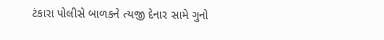ટંકારા પોલીસે બાળકને ત્યજી દેનાર સામે ગુનો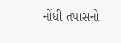નોંધી તપાસનો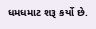ધમધમાટ શરૂ કર્યો છે.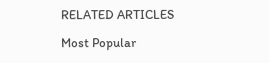RELATED ARTICLES

Most Popular